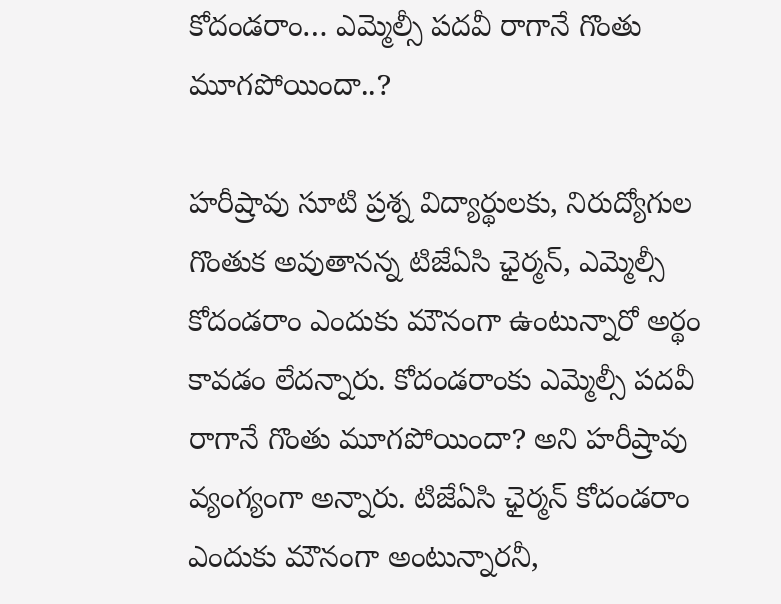కోదండరాం… ఎమ్మెల్సీ పదవీ రాగానే గొంతు మూగపోయిందా..?

హరీష్రావు సూటి ప్రశ్న విద్యార్థులకు, నిరుద్యోగుల గొంతుక అవుతానన్న టిజేఏసి ఛైర్మన్, ఎమ్మెల్సీ కోదండరాం ఎందుకు మౌనంగా ఉంటున్నారో అర్థం కావడం లేదన్నారు. కోదండరాంకు ఎమ్మెల్సీ పదవీ రాగానే గొంతు మూగపోయిందా? అని హరీష్రావు వ్యంగ్యంగా అన్నారు. టిజేఏసి ఛైర్మన్ కోదండరాం ఎందుకు మౌనంగా అంటున్నారనీ,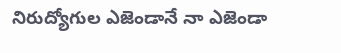నిరుద్యోగుల ఎజెండానే నా ఎజెండా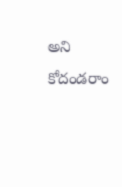అని కోదండరాం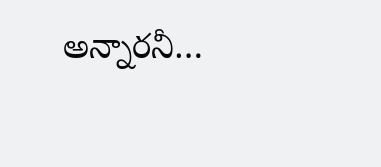అన్నారనీ…